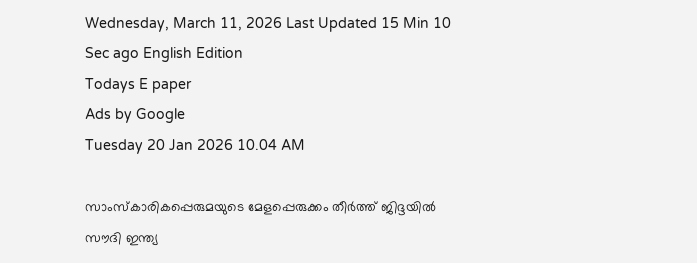Wednesday, March 11, 2026 Last Updated 15 Min 10 Sec ago English Edition
Todays E paper
Ads by Google
Tuesday 20 Jan 2026 10.04 AM

സാംസ്‌കാരികപ്പെരുമയുടെ മേളപ്പെരുക്കം തീര്‍ത്ത് ജിദ്ദയില്‍ സൗദി ഇന്ത്യ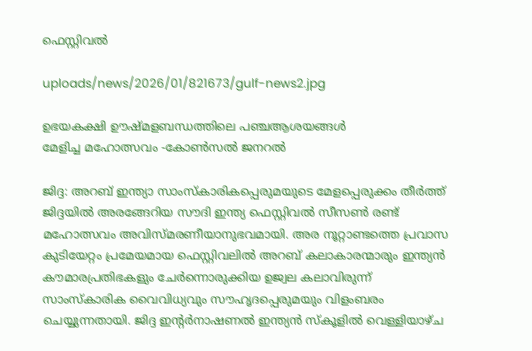ഫെസ്റ്റിവല്‍

uploads/news/2026/01/821673/gulf-news2.jpg

ഉഭയകക്ഷി ഊഷ്മളബന്ധത്തിലെ പഞ്ചആശയങ്ങൾ
മേളിച്ച മഹോത്സവം -കോൺസൽ ജനറൽ

ജിദ്ദ: അറബ് ഇന്ത്യാ സാംസ്‌കാരികപ്പെരുമയുടെ മേളപ്പെരുക്കം തീര്‍ത്ത് ജിദ്ദയില്‍ അരങ്ങേറിയ സൗദി ഇന്ത്യ ഫെസ്റ്റിവല്‍ സീസണ്‍ രണ്ട് മഹോത്സവം അവിസ്മരണീയാനുഭവമായി. അര നൂറ്റാണ്ടത്തെ പ്രവാസ കുടിയേറ്റം പ്രമേയമായ ഫെസ്റ്റിവലില്‍ അറബ് കലാകാരന്മാരും ഇന്ത്യന്‍ കൗമാരപ്രതിഭകളും ചേര്‍ന്നൊരുക്കിയ ഉജ്വല കലാവിരുന്ന് സാംസ്കാരിക വൈവിധ്യവും സൗഹൃദപ്പെരുമയും വിളംബരം ചെയ്യുന്നതായി. ജിദ്ദ ഇന്റര്‍നാഷണല്‍ ഇന്ത്യന്‍ സ്‌കൂളില്‍ വെള്ളിയാഴ്ച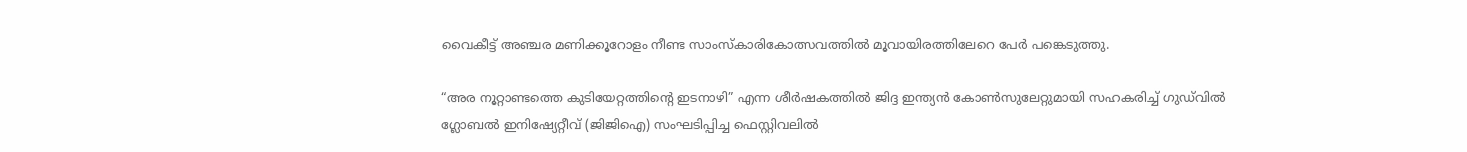വൈകീട്ട് അഞ്ചര മണിക്കൂറോളം നീണ്ട സാംസ്‌കാരികോത്സവത്തില്‍ മൂവായിരത്തിലേറെ പേര്‍ പങ്കെടുത്തു.

“അര നൂറ്റാണ്ടത്തെ കുടിയേറ്റത്തിന്റെ ഇടനാഴി” എന്ന ശീര്‍ഷകത്തില്‍ ജിദ്ദ ഇന്ത്യൻ കോൺസുലേറ്റുമായി സഹകരിച്ച് ഗുഡ്‌വിൽ ഗ്ലോബൽ ഇനിഷ്യേറ്റീവ് (ജിജിഐ) സംഘടിപ്പിച്ച ഫെസ്റ്റിവലില്‍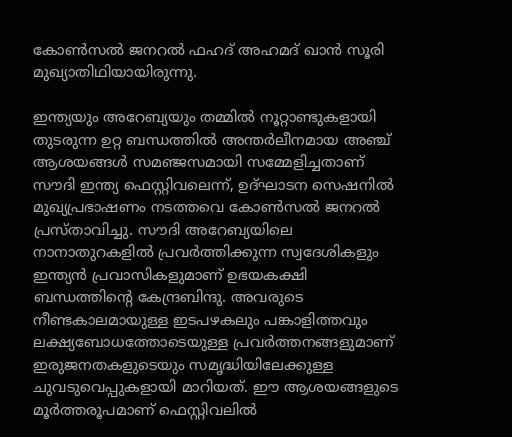കോണ്‍സല്‍ ജനറല്‍ ഫഹദ് അഹമദ് ഖാന്‍ സൂരി മുഖ്യാതിഥിയായിരുന്നു.

ഇന്ത്യയും അറേബ്യയും തമ്മില്‍ നൂറ്റാണ്ടുകളായി തുടരുന്ന ഉറ്റ ബന്ധത്തില്‍ അന്തര്‍ലീനമായ അഞ്ച് ആശയങ്ങള്‍ സമഞ്ജസമായി സമ്മേളിച്ചതാണ് സൗദി ഇന്ത്യ ഫെസ്റ്റിവലെന്ന്, ഉദ്ഘാടന സെഷനില്‍ മുഖ്യപ്രഭാഷണം നടത്തവെ കോണ്‍സല്‍ ജനറല്‍ പ്രസ്താവിച്ചു. സൗദി അറേബ്യയിലെ നാനാതുറകളില്‍ പ്രവര്‍ത്തിക്കുന്ന സ്വദേശികളും ഇന്ത്യന്‍ പ്രവാസികളുമാണ് ഉഭയകക്ഷി ബന്ധത്തിന്റെ കേന്ദ്രബിന്ദു. അവരുടെ നീണ്ടകാലമായുള്ള ഇടപഴകലും പങ്കാളിത്തവും ലക്ഷ്യബോധത്തോടെയുള്ള പ്രവര്‍ത്തനങ്ങളുമാണ് ഇരുജനതകളുടെയും സമൃദ്ധിയിലേക്കുള്ള ചുവടുവെപ്പുകളായി മാറിയത്. ഈ ആശയങ്ങളുടെ മൂര്‍ത്തരൂപമാണ് ഫെസ്റ്റിവലില്‍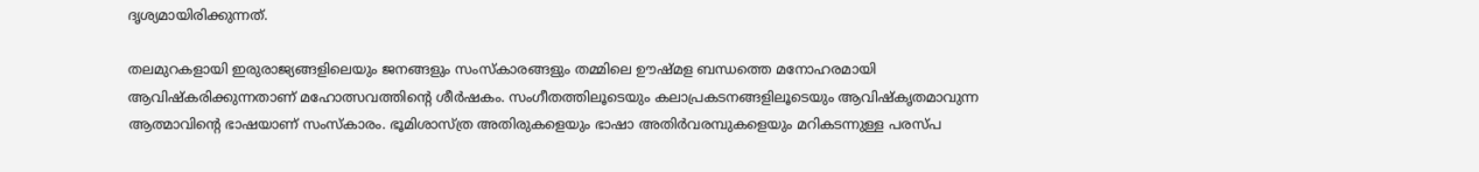ദൃശ്യമായിരിക്കുന്നത്.

തലമുറകളായി ഇരുരാജ്യങ്ങളിലെയും ജനങ്ങളും സംസ്‌കാരങ്ങളും തമ്മിലെ ഊഷ്മള ബന്ധത്തെ മനോഹരമായി ആവിഷ്‌കരിക്കുന്നതാണ് മഹോത്സവത്തിന്റെ ശീര്‍ഷകം. സംഗീതത്തിലൂടെയും കലാപ്രകടനങ്ങളിലൂടെയും ആവിഷ്‌കൃതമാവുന്ന ആത്മാവിന്റെ ഭാഷയാണ് സംസ്‌കാരം. ഭൂമിശാസ്ത്ര അതിരുകളെയും ഭാഷാ അതിര്‍വരമ്പുകളെയും മറികടന്നുള്ള പരസ്പ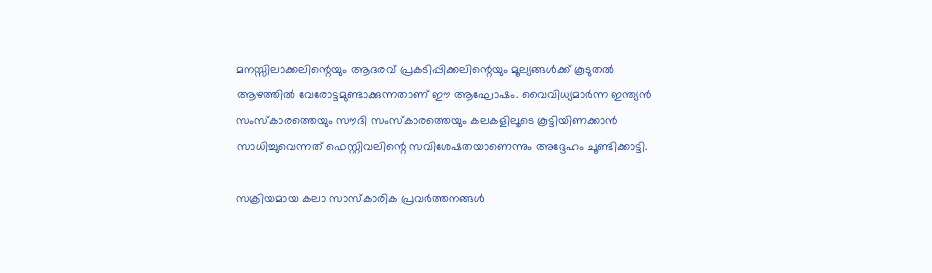മനസ്സിലാക്കലിന്റെയും ആദരവ് പ്രകടിപ്പിക്കലിന്റെയും മൂല്യങ്ങള്‍ക്ക് കൂടുതല്‍ ആഴത്തില്‍ വേരോട്ടമുണ്ടാക്കുന്നതാണ് ഈ ആഘോഷം. വൈവിധ്യമാര്‍ന്ന ഇന്ത്യന്‍ സംസ്‌കാരത്തെയും സൗദി സംസ്‌കാരത്തെയും കലകളിലൂടെ കൂട്ടിയിണക്കാന്‍ സാധിച്ചുവെന്നത് ഫെസ്റ്റിവലിന്റെ സവിശേഷതയാണെന്നും അദ്ദേഹം ചൂണ്ടിക്കാട്ടി.

സക്രിയമായ കലാ സാസ്കാരിക പ്രവർത്തനങ്ങൾ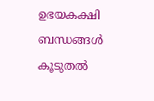ഉഭയകക്ഷി ബന്ധങ്ങൾ കൂടുതല്‍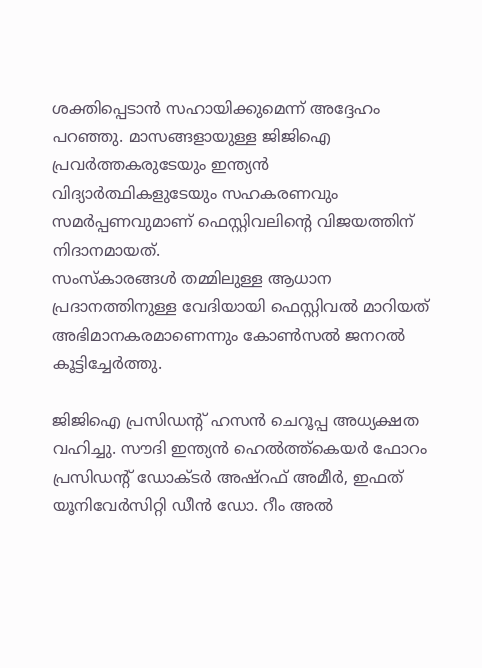ശക്തിപ്പെടാൻ സഹായിക്കുമെന്ന് അദ്ദേഹം പറഞ്ഞു. മാസങ്ങളായുള്ള ജിജിഐ പ്രവർത്തകരുടേയും ഇന്ത്യൻ വിദ്യാർത്ഥികളുടേയും സഹകരണവും സമര്‍പ്പണവുമാണ് ഫെസ്റ്റിവലിന്റെ വിജയത്തിന് നിദാനമായത്.
സംസ്കാരങ്ങൾ തമ്മിലുള്ള ആധാന പ്രദാനത്തിനുള്ള വേദിയായി ഫെസ്റ്റിവല്‍ മാറിയത് അഭിമാനകരമാണെന്നും കോണ്‍സല്‍ ജനറല്‍ കൂട്ടിച്ചേര്‍ത്തു.

ജിജിഐ പ്രസിഡന്റ് ഹസന്‍ ചെറൂപ്പ അധ്യക്ഷത വഹിച്ചു. സൗദി ഇന്ത്യന്‍ ഹെല്‍ത്ത്‌കെയര്‍ ഫോറം പ്രസിഡന്റ് ഡോക്ടർ അഷ്റഫ് അമീർ, ഇഫത് യൂനിവേർസിറ്റി ഡീൻ ഡോ. റീം അൽ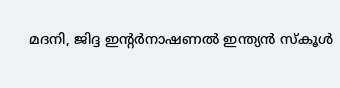മദനി, ജിദ്ദ ഇന്റർനാഷണൽ ഇന്ത്യൻ സ്കൂൾ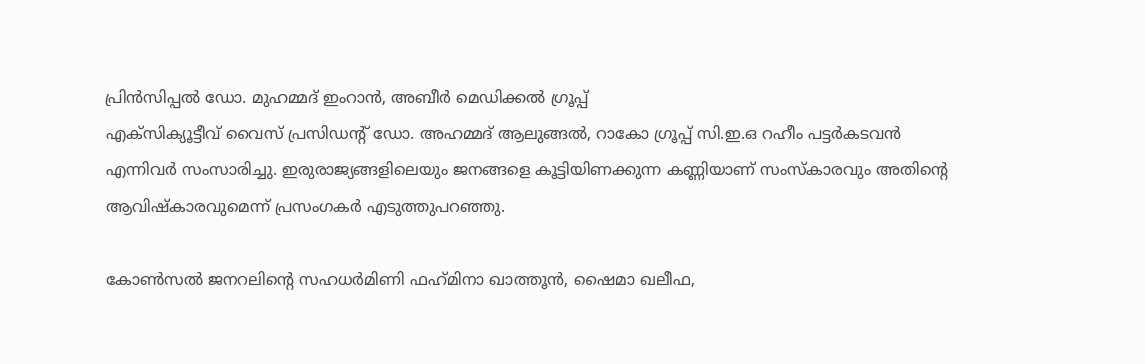പ്രിൻസിപ്പൽ ഡോ. മുഹമ്മദ് ഇംറാൻ, അബീർ മെഡിക്കൽ ഗ്രൂപ്പ്
എക്‌സിക്യൂട്ടീവ് വൈസ് പ്രസിഡന്റ് ഡോ. അഹമ്മദ് ആലുങ്ങല്‍, റാകോ ഗ്രൂപ്പ് സി.ഇ.ഒ റഹീം പട്ടര്‍കടവന്‍ എന്നിവര്‍ സംസാരിച്ചു. ഇരുരാജ്യങ്ങളിലെയും ജനങ്ങളെ കൂട്ടിയിണക്കുന്ന കണ്ണിയാണ് സംസ്‌കാരവും അതിന്റെ ആവിഷ്‌കാരവുമെന്ന് പ്രസംഗകര്‍ എടുത്തുപറഞ്ഞു.

കോണ്‍സല്‍ ജനറലിന്റെ സഹധര്‍മിണി ഫഹ്‌മിനാ ഖാത്തൂന്‍, ഷൈമാ ഖലീഫ,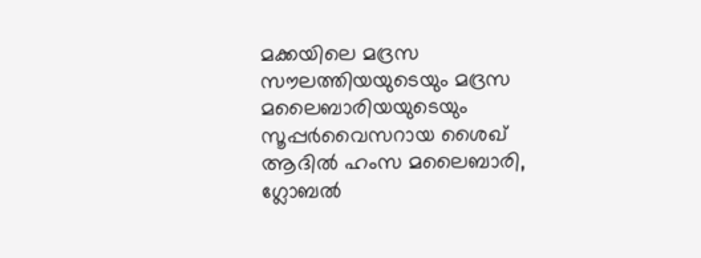മക്കയിലെ മദ്രസ സൗലത്തിയയുടെയും മദ്രസ മലൈബാരിയയുടെയും സൂപ്പര്‍വൈസറായ ശൈഖ് ആദില്‍ ഹംസ മലൈബാരി, ഗ്ലോബല്‍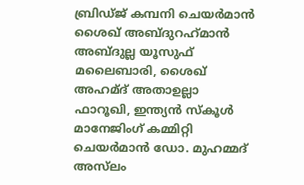ബ്രിഡ്ജ് കമ്പനി ചെയര്‍മാന്‍ ശൈഖ് അബ്ദുറഹ്‌മാന്‍ അബ്ദുല്ല യൂസുഫ് മലൈബാരി, ശൈഖ് അഹമ്ദ് അതാഉല്ലാ ഫാറൂഖി, ഇന്ത്യന്‍ സ്‌കൂള്‍ മാനേജിംഗ് കമ്മിറ്റി ചെയര്‍മാന്‍ ഡോ. മുഹമ്മദ് അസ്‌ലം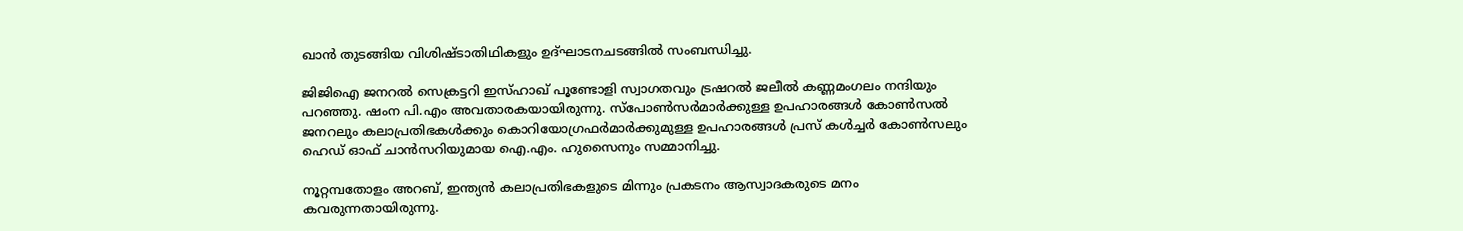ഖാന്‍ തുടങ്ങിയ വിശിഷ്ടാതിഥികളും ഉദ്ഘാടനചടങ്ങില്‍ സംബന്ധിച്ചു.

ജിജിഐ ജനറല്‍ സെക്രട്ടറി ഇസ്ഹാഖ് പൂണ്ടോളി സ്വാഗതവും ട്രഷറല്‍ ജലീല്‍ കണ്ണമംഗലം നന്ദിയും പറഞ്ഞു. ഷംന പി.എം അവതാരകയായിരുന്നു. സ്‌പോണ്‍സര്‍മാര്‍ക്കുള്ള ഉപഹാരങ്ങള്‍ കോണ്‍സല്‍ ജനറലും കലാപ്രതിഭകള്‍ക്കും കൊറിയോഗ്രഫര്‍മാര്‍ക്കുമുള്ള ഉപഹാരങ്ങള്‍ പ്രസ് കള്‍ച്ചര്‍ കോണ്‍സലും ഹെഡ് ഓഫ് ചാന്‍സറിയുമായ ഐ.എം. ഹുസൈനും സമ്മാനിച്ചു.

നൂറ്റമ്പതോളം അറബ്, ഇന്ത്യന്‍ കലാപ്രതിഭകളുടെ മിന്നും പ്രകടനം ആസ്വാദകരുടെ മനം കവരുന്നതായിരുന്നു.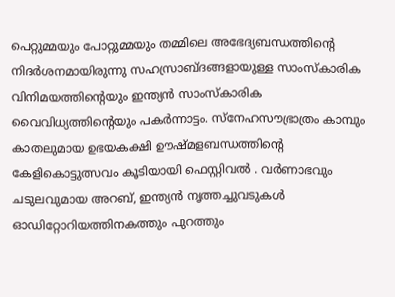പെറ്റുമ്മയും പോറ്റുമ്മയും തമ്മിലെ അഭേദ്യബന്ധത്തിന്റെ നിദര്‍ശനമായിരുന്നു സഹസ്രാബ്ദങ്ങളായുള്ള സാംസ്‌കാരിക വിനിമയത്തിന്റെയും ഇന്ത്യന്‍ സാംസ്‌കാരിക വൈവിധ്യത്തിന്റെയും പകര്‍ന്നാട്ടം. സ്‌നേഹസൗഭ്രാത്രം കാമ്പും കാതലുമായ ഉഭയകക്ഷി ഊഷ്മളബന്ധത്തിന്റെ കേളികൊട്ടുത്സവം കൂടിയായി ഫെസ്റ്റിവല്‍ . വര്‍ണാഭവും ചടുലവുമായ അറബ്, ഇന്ത്യന്‍ നൃത്തച്ചുവടുകള്‍ ഓഡിറ്റോറിയത്തിനകത്തും പുറത്തും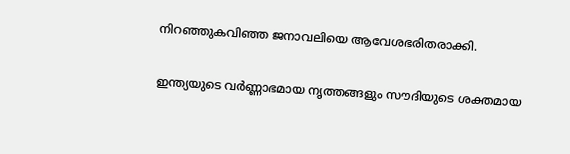നിറഞ്ഞുകവിഞ്ഞ ജനാവലിയെ ആവേശഭരിതരാക്കി.

ഇന്ത്യയുടെ വർണ്ണാഭമായ നൃത്തങ്ങളും സൗദിയുടെ ശക്തമായ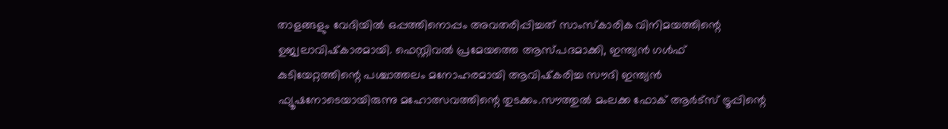താളങ്ങളും വേദിയിൽ ഒപ്പത്തിനൊപ്പം അവതരിപ്പിച്ചത് സാംസ്കാരിക വിനിമയത്തിന്റെ ഉജ്വലാവിഷ്‌കാരമായി. ഫെസ്റ്റിവല്‍ പ്രമേയത്തെ ആസ്പദമാക്കി, ഇന്ത്യന്‍ ഗള്‍ഫ് കുടിയേറ്റത്തിന്റെ പശ്ചാത്തലം മനോഹരമായി ആവിഷ്‌കരിച്ച സൗദി ഇന്ത്യന്‍ ഫ്യൂഷനോടെയായിരുന്നു മഹോത്സവത്തിന്റെ തുടക്കം.സൗത്തുല്‍ മംലക്ക ഫോക് ആര്‍ട്‌സ് ട്രൂപ്പിന്റെ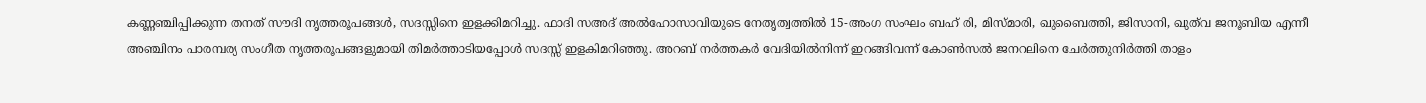കണ്ണഞ്ചിപ്പിക്കുന്ന തനത് സൗദി നൃത്തരൂപങ്ങള്‍, സദസ്സിനെ ഇളക്കിമറിച്ചു. ഫാദി സഅദ് അല്‍ഹോസാവിയുടെ നേതൃത്വത്തില്‍ 15-അംഗ സംഘം ബഹ് രി, മിസ്മാരി, ഖുബൈത്തി, ജിസാനി, ഖുത്‌വ ജനൂബിയ എന്നീ അഞ്ചിനം പാരമ്പര്യ സംഗീത നൃത്തരൂപങ്ങളുമായി തിമര്‍ത്താടിയപ്പോള്‍ സദസ്സ് ഇളകിമറിഞ്ഞു. അറബ് നര്‍ത്തകര്‍ വേദിയില്‍നിന്ന് ഇറങ്ങിവന്ന് കോണ്‍സല്‍ ജനറലിനെ ചേര്‍ത്തുനിര്‍ത്തി താളം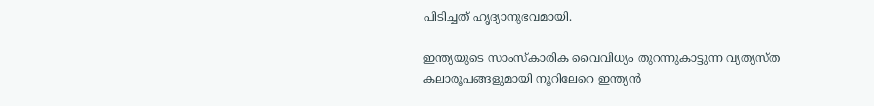പിടിച്ചത് ഹൃദ്യാനുഭവമായി.

ഇന്ത്യയുടെ സാംസ്കാരിക വൈവിധ്യം തുറന്നുകാട്ടുന്ന വ്യത്യസ്ത കലാരൂപങ്ങളുമായി നൂറിലേറെ ഇന്ത്യന്‍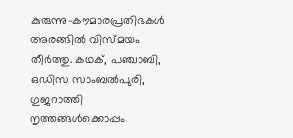കുരുന്നു-കൗമാരപ്രതിഭകള്‍ അരങ്ങില്‍ വിസ്മയം തീര്‍ത്തു. കഥക്, പഞ്ചാബി, ഒഡിസ സാംബല്‍പുരി, ഗുജറാത്തി നൃത്തങ്ങള്‍ക്കൊപ്പം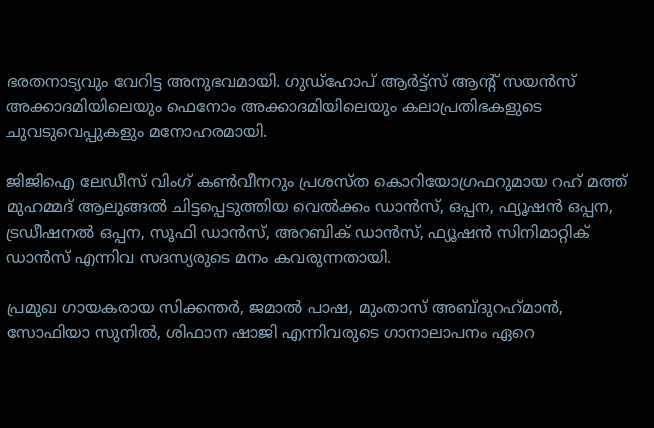ഭരതനാട്യവും വേറിട്ട അനുഭവമായി. ഗുഡ്‌ഹോപ് ആര്‍ട്ട്‌സ് ആന്റ് സയന്‍സ് അക്കാദമിയിലെയും ഫെനോം അക്കാദമിയിലെയും കലാപ്രതിഭകളുടെ ചുവടുവെപ്പുകളും മനോഹരമായി.

ജിജിഐ ലേഡീസ് വിംഗ് കണ്‍വീനറും പ്രശസ്ത കൊറിയോഗ്രഫറുമായ റഹ് മത്ത് മുഹമ്മദ് ആലുങ്ങല്‍ ചിട്ടപ്പെടുത്തിയ വെല്‍ക്കം ഡാന്‍സ്, ഒപ്പന, ഫ്യൂഷന്‍ ഒപ്പന, ട്രഡീഷനല്‍ ഒപ്പന, സൂഫി ഡാന്‍സ്, അറബിക് ഡാന്‍സ്, ഫ്യൂഷന്‍ സിനിമാറ്റിക് ഡാന്‍സ് എന്നിവ സദസ്യരുടെ മനം കവരുന്നതായി.

പ്രമുഖ ഗായകരായ സിക്കന്തര്‍, ജമാല്‍ പാഷ, മുംതാസ് അബ്ദുറഹ്‌മാന്‍, സോഫിയാ സുനില്‍, ശിഫാന ഷാജി എന്നിവരുടെ ഗാനാലാപനം ഏറെ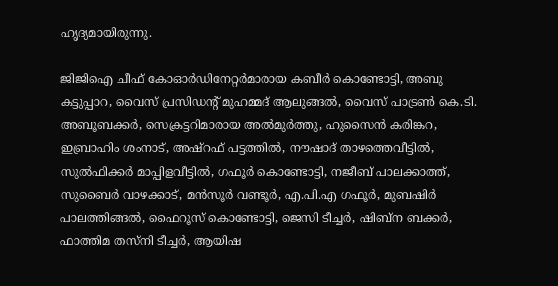ഹൃദ്യമായിരുന്നു.

ജിജിഐ ചീഫ് കോഓര്‍ഡിനേറ്റര്‍മാരായ കബീര്‍ കൊണ്ടോട്ടി, അബു കട്ടുപ്പാറ, വൈസ് പ്രസിഡന്റ് മുഹമ്മദ് ആലുങ്ങല്‍, വൈസ് പാട്രണ്‍ കെ.ടി. അബൂബക്കര്‍, സെക്രട്ടറിമാരായ അല്‍മുര്‍ത്തു, ഹുസൈന്‍ കരിങ്കറ, ഇബ്രാഹിം ശംനാട്, അഷ്‌റഫ് പട്ടത്തില്‍, നൗഷാദ് താഴത്തെവീട്ടില്‍, സുല്‍ഫിക്കര്‍ മാപ്പിളവീട്ടില്‍, ഗഫൂര്‍ കൊണ്ടോട്ടി, നജീബ് പാലക്കാത്ത്, സുബൈര്‍ വാഴക്കാട്, മന്‍സൂര്‍ വണ്ടൂര്‍, എ.പി.എ ഗഫൂര്‍, മുബഷിര്‍ പാലത്തിങ്ങല്‍, ഫൈറൂസ് കൊണ്ടോട്ടി, ജെസി ടീച്ചര്‍, ഷിബ്‌ന ബക്കര്‍, ഫാത്തിമ തസ്‌നി ടീച്ചര്‍, ആയിഷ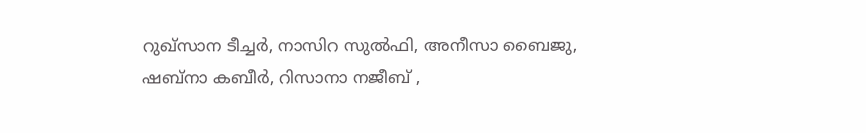റുഖ്‌സാന ടീച്ചര്‍, നാസിറ സുല്‍ഫി, അനീസാ ബൈജു, ഷബ്‌നാ കബീര്‍, റിസാനാ നജീബ് ,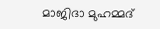മാജിദാ മുഹമ്മദ്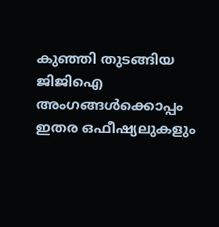കുഞ്ഞി തുടങ്ങിയ ജിജിഐ അംഗങ്ങള്‍ക്കൊപ്പം ഇതര ഒഫീഷ്യലുകളും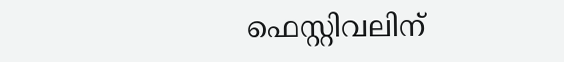ഫെസ്റ്റിവലിന്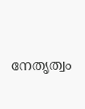നേതൃത്വം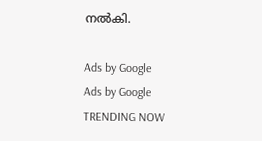നല്‍കി.

Ads by Google
Ads by Google
TRENDING NOW